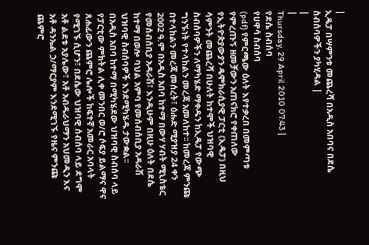|
ኢዴፓ በሣምንቱ መጨረሻ በአዲስ አበባና በደሴ ስብሰባዎችን ያካሂዳል |
|
|
Thursday, 29 April 2010 07:43 |
የደሴ ስብሰባ
የሀዋሳ ስብሰባ
(pdf) የምርጫው ዕለት እየተቃረበ በመምጣቱ የምረጡኝ ዘመቻውን አጠናክሮ የቀጠለው የኢትዮጵያውያን ዴሞክራሲያዊ ፓርቲ (ኢዴፓ) በዚህ ሳምንት መጨረሻ በሁለት ከተሞች ህዝባዊ ስብሰባዎችን ለማካሄድ ማቀዱን ከኢዴፓ የውጭ ግንኙነት የተላከልን መረጃ አመለከተ፡፡ ከመረጃ ምንጩ በተላከልን መረጃ መሰረት፣ ዕሑድ ሚያዝያ 24 ቀን 2002 ዓ.ም በአዲስ አበባ ከተማ በውሃ ሃብት ሚኒስቴር የመሰብሰቢያ አዳራሽ፣ እንዲሁም በዚሁ ዕለት በደሴ ከተማ በወሎ ባህል አምባ የመሰብሰቢያ አዳራሽ ህዝባዊ ስብሰባዎች እንደሚካሄዱ ታውቋል፡፡
በአዲስ አበባ ከተማ በሚካሄደው ህዝባዊ ስብሰባ ላይ የፓርቲው ምክትል ሊቀ መንበር ወ/ሮ ሶፍያ ይልማና ዋና ጸሐፊውን ጨምሮ ሌሎች ከፍተኛ አመራር አባላት የሚገኙ ሲሆን፣ በደሴው ህዝባዊ ሰብሰባ ላይ ደግሞ አቶ ልደቱ አያሌው፣ አቶ አብዱራህማን አህመዲን እና አቶ ዳንኤል ኃ/ማርያም እንደሚገኙ የዜና ምንጩ ጨምሮ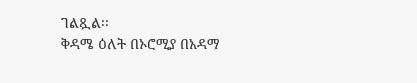ገልጿል፡፡
ቅዳሜ ዕለት በኦሮሚያ በአዳማ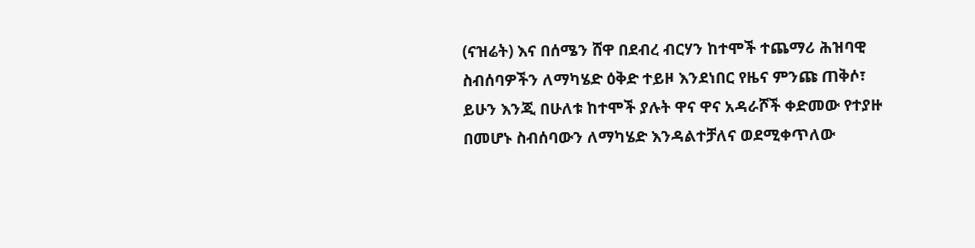(ናዝሬት) እና በሰሜን ሸዋ በደብረ ብርሃን ከተሞች ተጨማሪ ሕዝባዊ ስብሰባዎችን ለማካሄድ ዕቅድ ተይዞ እንደነበር የዜና ምንጩ ጠቅሶ፣ ይሁን እንጂ በሁለቱ ከተሞች ያሉት ዋና ዋና አዳራሾች ቀድመው የተያዙ በመሆኑ ስብሰባውን ለማካሄድ እንዳልተቻለና ወደሚቀጥለው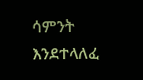ሳምንት እንደተላለፈ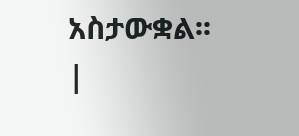አስታውቋል፡፡
|